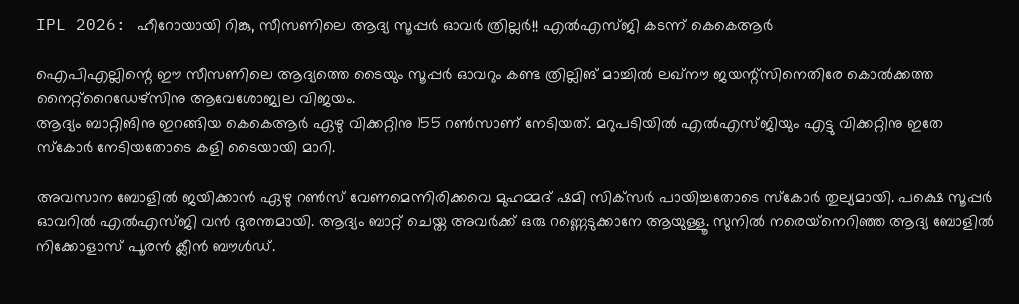IPL 2026: ഹീറോയായി റിങ്കു, സീസണിലെ ആദ്യ സൂപ്പര്‍ ഓവര്‍ ത്രില്ലര്‍!! എല്‍എസ്ജി കടന്ന് കെകെആര്‍

ഐപിഎല്ലിന്റെ ഈ സീസണിലെ ആദ്യത്തെ ടൈയും സൂപ്പര്‍ ഓവറും കണ്ട ത്രില്ലിങ് മാച്ചില്‍ ലഖ്‌നൗ ജയന്റ്‌സിനെതിരേ കൊല്‍ക്കത്ത നൈറ്റ്‌റൈഡേഴ്‌സിനു ആവേശോജ്വല വിജയം.
ആദ്യം ബാറ്റിങിനു ഇറങ്ങിയ കെകെആര്‍ ഏഴു വിക്കറ്റിനു 155 റണ്‍സാണ് നേടിയത്. മറുപടിയില്‍ എല്‍എസ്ജിയും എട്ടു വിക്കറ്റിനു ഇതേ സ്‌കോര്‍ നേടിയതോടെ കളി ടൈയായി മാറി.

അവസാന ബോളില്‍ ജയിക്കാന്‍ ഏഴു റണ്‍സ് വേണമെന്നിരിക്കവെ മുഹമ്മദ് ഷമി സിക്‌സര്‍ പായിച്ചതോടെ സ്‌കോര്‍ തുല്യമായി. പക്ഷെ സൂപ്പര്‍ ഓവറില്‍ എല്‍എസ്ജി വന്‍ ദുരന്തമായി. ആദ്യം ബാറ്റ് ചെയ്ത അവര്‍ക്ക് ഒരു റണ്ണെടുക്കാനേ ആയുള്ളൂ. സുനില്‍ നരെയ്‌നെറിഞ്ഞ ആദ്യ ബോളില്‍ നിക്കോളാസ് പൂരന്‍ ക്ലീന്‍ ബൗള്‍ഡ്.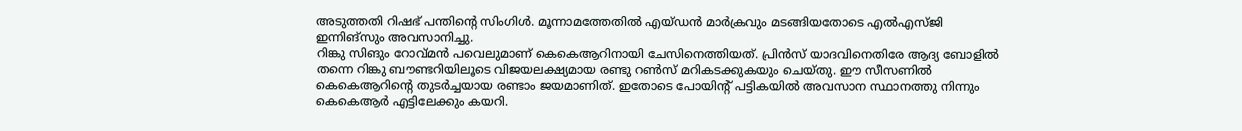അടുത്തതി റിഷഭ് പന്തിന്റെ സിംഗിള്‍. മൂന്നാമത്തേതില്‍ എയ്ഡന്‍ മാര്‍ക്രവും മടങ്ങിയതോടെ എല്‍എസ്ജി ഇന്നിങ്‌സും അവസാനിച്ചു.
റിങ്കു സിങും റോവ്മന്‍ പവെലുമാണ് കെകെആറിനായി ചേസിനെത്തിയത്. പ്രിന്‍സ് യാദവിനെതിരേ ആദ്യ ബോളില്‍ തന്നെ റിങ്കു ബൗണ്ടറിയിലൂടെ വിജയലക്ഷ്യമായ രണ്ടു റണ്‍സ് മറികടക്കുകയും ചെയ്തു. ഈ സീസണില്‍ കെകെആറിന്റെ തുടര്‍ച്ചയായ രണ്ടാം ജയമാണിത്. ഇതോടെ പോയിന്റ് പട്ടികയില്‍ അവസാന സ്ഥാനത്തു നിന്നും കെകെആര്‍ എട്ടിലേക്കും കയറി.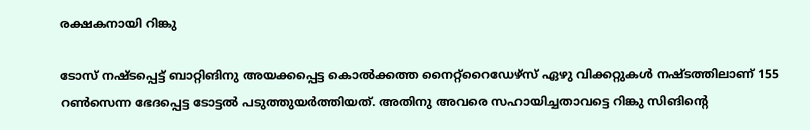രക്ഷകനായി റിങ്കു

ടോസ് നഷ്ടപ്പെട്ട് ബാറ്റിങിനു അയക്കപ്പെട്ട കൊല്‍ക്കത്ത നൈറ്റ്‌റൈഡേഴ്‌സ് ഏഴു വിക്കറ്റുകള്‍ നഷ്ടത്തിലാണ് 155 റണ്‍സെന്ന ഭേദപ്പെട്ട ടോട്ടല്‍ പടുത്തുയര്‍ത്തിയത്. അതിനു അവരെ സഹായിച്ചതാവട്ടെ റിങ്കു സിങിന്റെ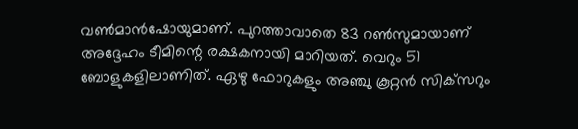വണ്‍മാന്‍ഷോയുമാണ്. പുറത്താവാതെ 83 റണ്‍സുമായാണ് അദ്ദേഹം ടീമിന്റെ രക്ഷകനായി മാറിയത്. വെറും 51 ബോളുകളിലാണിത്. ഏഴു ഫോറുകളും അഞ്ചു കൂറ്റന്‍ സിക്‌സറും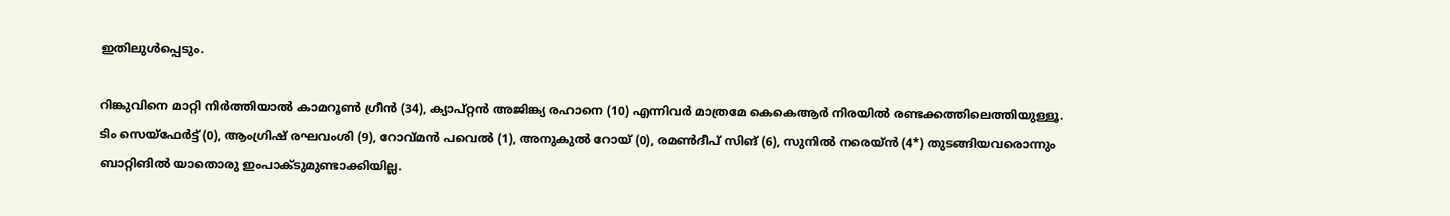ഇതിലുള്‍പ്പെടും.

റിങ്കുവിനെ മാറ്റി നിര്‍ത്തിയാല്‍ കാമറൂണ്‍ ഗ്രീന്‍ (34), ക്യാപ്റ്റന്‍ അജിങ്ക്യ രഹാനെ (10) എന്നിവര്‍ മാത്രമേ കെകെആര്‍ നിരയില്‍ രണ്ടക്കത്തിലെത്തിയുള്ളൂ. ടിം സെയ്‌ഫേര്‍ട്ട് (0), ആംഗ്രിഷ് രഘവംശി (9), റോവ്മന്‍ പവെല്‍ (1), അനുകുല്‍ റോയ് (0), രമണ്‍ദീപ് സിങ് (6), സുനില്‍ നരെയ്ന്‍ (4*) തുടങ്ങിയവരൊന്നും ബാറ്റിങില്‍ യാതൊരു ഇംപാക്ടുമുണ്ടാക്കിയില്ല.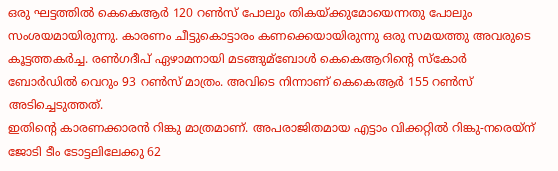ഒരു ഘട്ടത്തില്‍ കെകെആര്‍ 120 റണ്‍സ് പോലും തികയ്ക്കുമോയെന്നതു പോലും സംശയമായിരുന്നു. കാരണം ചീട്ടുകൊട്ടാരം കണക്കെയായിരുന്നു ഒരു സമയത്തു അവരുടെ കൂട്ടത്തകര്‍ച്ച. രണ്‍ഗദീപ് ഏഴാമനായി മടങ്ങുമ്ബോള്‍ കെകെആറിന്റെ സ്‌കോര്‍ ബോര്‍ഡില്‍ വെറും 93 റണ്‍സ് മാത്രം. അവിടെ നിന്നാണ് കെകെആര്‍ 155 റണ്‍സ് അടിച്ചെടുത്തത്.
ഇതിന്റെ കാരണക്കാരന്‍ റിങ്കു മാത്രമാണ്. അപരാജിതമായ എട്ടാം വിക്കറ്റില്‍ റിങ്കു-നരെയ്‌ന് ജോടി ടീം ടോട്ടലിലേക്കു 62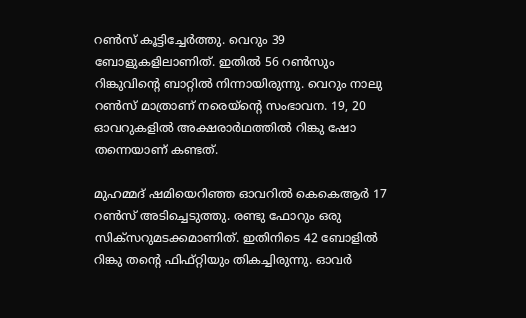റണ്‍സ് കൂട്ടിച്ചേര്‍ത്തു. വെറും 39 ബോളുകളിലാണിത്. ഇതില്‍ 56 റണ്‍സും റിങ്കുവിന്റെ ബാറ്റില്‍ നിന്നായിരുന്നു. വെറും നാലു റണ്‍സ് മാത്രാണ് നരെയ്‌ന്റെ സംഭാവന. 19, 20 ഓവറുകളില്‍ അക്ഷരാര്‍ഥത്തില്‍ റിങ്കു ഷോ തന്നെയാണ് കണ്ടത്.

മുഹമ്മദ് ഷമിയെറിഞ്ഞ ഓവറില്‍ കെകെആര്‍ 17 റണ്‍സ് അടിച്ചെടുത്തു. രണ്ടു ഫോറും ഒരു സിക്‌സറുമടക്കമാണിത്. ഇതിനിടെ 42 ബോളില്‍ റിങ്കു തന്റെ ഫിഫ്റ്റിയും തികച്ചിരുന്നു. ഓവര്‍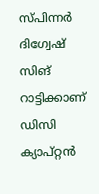സ്പിന്നര്‍ ദിഗ്വേഷ് സിങ് റാട്ടിക്കാണ് ഡിസി ക്യാപ്റ്റന്‍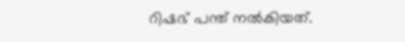റിഷഭ് പന്ത് നല്‍കിയത്.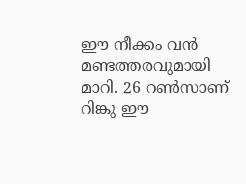ഈ നീക്കം വന്‍ മണ്ടത്തരവുമായി മാറി. 26 റണ്‍സാണ് റിങ്കു ഈ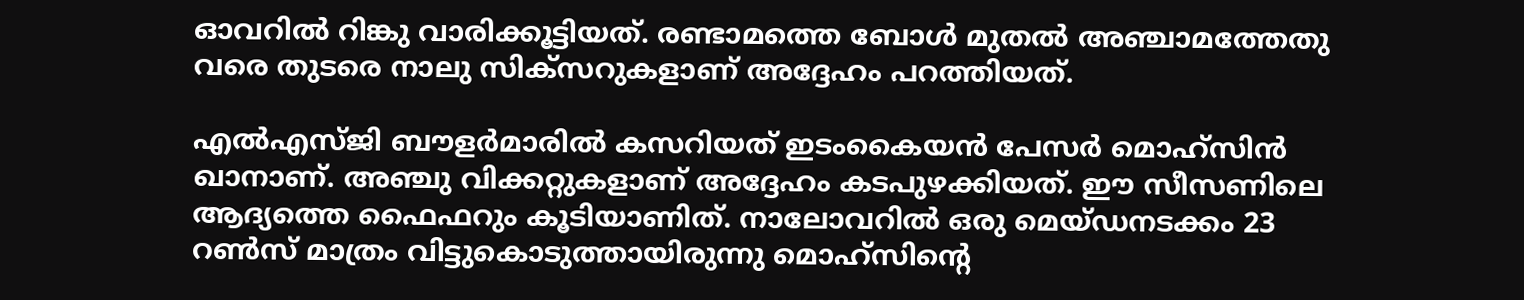ഓവറില്‍ റിങ്കു വാരിക്കൂട്ടിയത്. രണ്ടാമത്തെ ബോള്‍ മുതല്‍ അഞ്ചാമത്തേതു വരെ തുടരെ നാലു സിക്‌സറുകളാണ് അദ്ദേഹം പറത്തിയത്.

എല്‍എസ്ജി ബൗളര്‍മാരില്‍ കസറിയത് ഇടംകൈയന്‍ പേസര്‍ മൊഹ്‌സിന്‍ ഖാനാണ്. അഞ്ചു വിക്കറ്റുകളാണ് അദ്ദേഹം കടപുഴക്കിയത്. ഈ സീസണിലെ ആദ്യത്തെ ഫൈഫറും കൂടിയാണിത്. നാലോവറില്‍ ഒരു മെയ്ഡനടക്കം 23 റണ്‍സ് മാത്രം വിട്ടുകൊടുത്തായിരുന്നു മൊഹ്‌സിന്റെ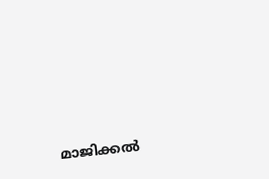മാജിക്കല്‍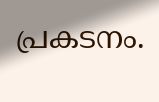പ്രകടനം.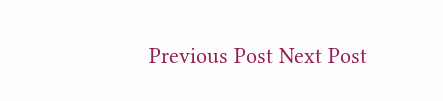Previous Post Next Post